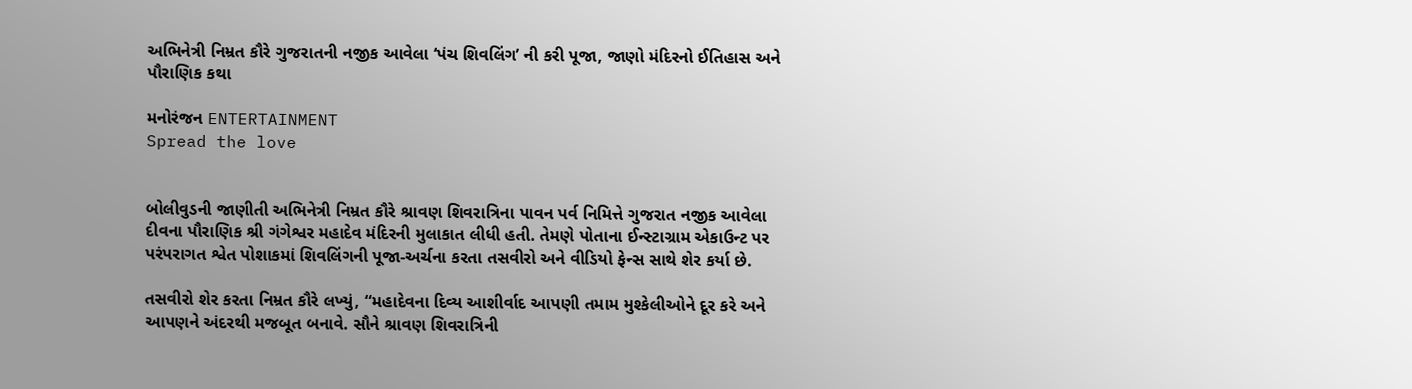અભિનેત્રી નિમ્રત કૌરે ગુજરાતની નજીક આવેલા ‘પંચ શિવલિંગ’ ની કરી પૂજા, જાણો મંદિરનો ઈતિહાસ અને પૌરાણિક કથા

મનોરંજન ENTERTAINMENT
Spread the love


બોલીવુડની જાણીતી અભિનેત્રી નિમ્રત કૌરે શ્રાવણ શિવરાત્રિના પાવન પર્વ નિમિત્તે ગુજરાત નજીક આવેલા દીવના પૌરાણિક શ્રી ગંગેશ્વર મહાદેવ મંદિરની મુલાકાત લીધી હતી. તેમણે પોતાના ઈન્સ્ટાગ્રામ એકાઉન્ટ પર પરંપરાગત શ્વેત પોશાકમાં શિવલિંગની પૂજા-અર્ચના કરતા તસવીરો અને વીડિયો ફેન્સ સાથે શેર કર્યા છે.

તસવીરો શેર કરતા નિમ્રત કૌરે લખ્યું, “મહાદેવના દિવ્ય આશીર્વાદ આપણી તમામ મુશ્કેલીઓને દૂર કરે અને આપણને અંદરથી મજબૂત બનાવે. સૌને શ્રાવણ શિવરાત્રિની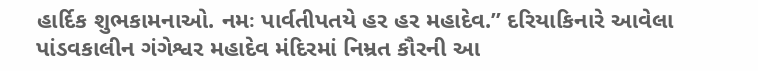હાર્દિક શુભકામનાઓ. નમઃ પાર્વતીપતયે હર હર મહાદેવ.” દરિયાકિનારે આવેલા પાંડવકાલીન ગંગેશ્વર મહાદેવ મંદિરમાં નિમ્રત કૌરની આ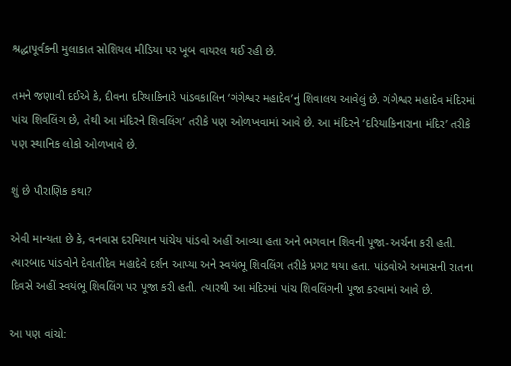શ્રદ્ધાપૂર્વકની મુલાકાત સોશિયલ મીડિયા પર ખૂબ વાયરલ થઈ રહી છે.

તમને જણાવી દઈએ કે, દીવના દરિયાકિનારે પાંડવકાલિન ‘ગંગેશ્વર મહાદેવ’નું શિવાલય આવેલું છે. ગંગેશ્વર મહાદેવ મંદિરમાં પાંચ શિવલિંગ છે, તેથી આ મંદિરને શિવલિંગ’ તરીકે પણ ઓળખવામાં આવે છે. આ મંદિરને ‘દરિયાકિનારાના મંદિર’ તરીકે પણ સ્થાનિક લોકો ઓળખાવે છે.

શું છે પૌરાણિક કથા?

એવી માન્યતા છે કે, વનવાસ દરમિયાન પાંચેય પાંડવો અહીં આવ્યા હતા અને ભગવાન શિવની પૂજા-અર્ચના કરી હતી. ત્યારબાદ પાંડવોને દેવાતીદેવ મહાદેવે દર્શન આપ્યા અને સ્વયંભૂ શિવલિંગ તરીકે પ્રગટ થયા હતા. પાંડવોએ અમાસની રાતના દિવસે અહીં સ્વયંભૂ શિવલિંગ પર પૂજા કરી હતી. ત્યારથી આ મંદિરમાં પાંચ શિવલિંગની પૂજા કરવામાં આવે છે.

આ પણ વાંચો: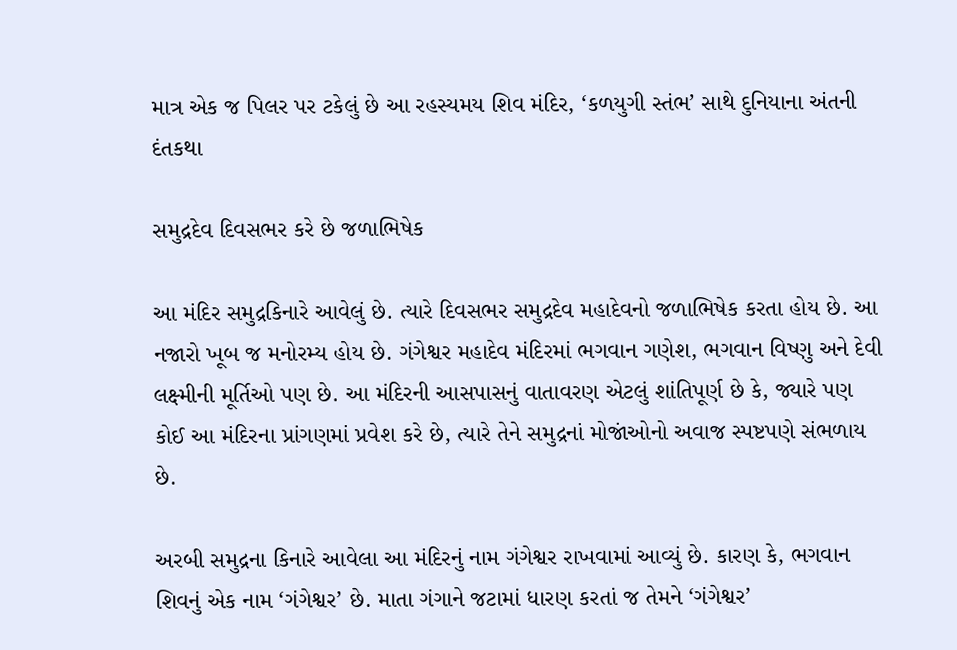માત્ર એક જ પિલર પર ટકેલું છે આ રહસ્યમય શિવ મંદિર, ‘કળયુગી સ્તંભ’ સાથે દુનિયાના અંતની દંતકથા

સમુદ્રદેવ દિવસભર કરે છે જળાભિષેક

આ મંદિર સમુદ્રકિનારે આવેલું છે. ત્યારે દિવસભર સમુદ્રદેવ મહાદેવનો જળાભિષેક કરતા હોય છે. આ નજારો ખૂબ જ મનોરમ્ય હોય છે. ગંગેશ્વર મહાદેવ મંદિરમાં ભગવાન ગણેશ, ભગવાન વિષ્ણુ અને દેવી લક્ષ્મીની મૂર્તિઓ પણ છે. આ મંદિરની આસપાસનું વાતાવરણ એટલું શાંતિપૂર્ણ છે કે, જ્યારે પણ કોઈ આ મંદિરના પ્રાંગણમાં પ્રવેશ કરે છે, ત્યારે તેને સમુદ્રનાં મોજાંઓનો અવાજ સ્પષ્ટપણે સંભળાય છે.

અરબી સમુદ્રના કિનારે આવેલા આ મંદિરનું નામ ગંગેશ્વર રાખવામાં આવ્યું છે. કારણ કે, ભગવાન શિવનું એક નામ ‘ગંગેશ્વર’ છે. માતા ગંગાને જટામાં ધારણ કરતાં જ તેમને ‘ગંગેશ્વર’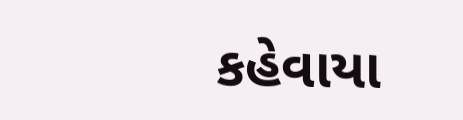કહેવાયા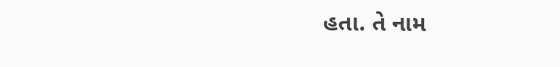હતા. તે નામ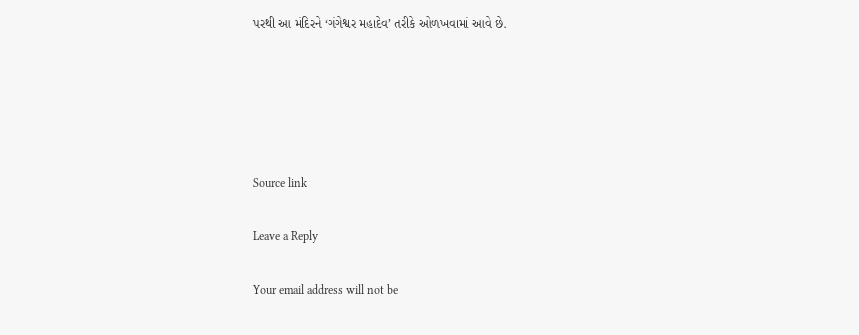પરથી આ મંદિરને ‘ગંગેશ્વર મહાદેવ’ તરીકે ઓળખવામાં આવે છે.





Source link

Leave a Reply

Your email address will not be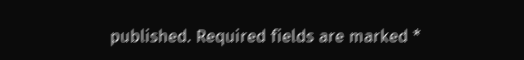published. Required fields are marked *